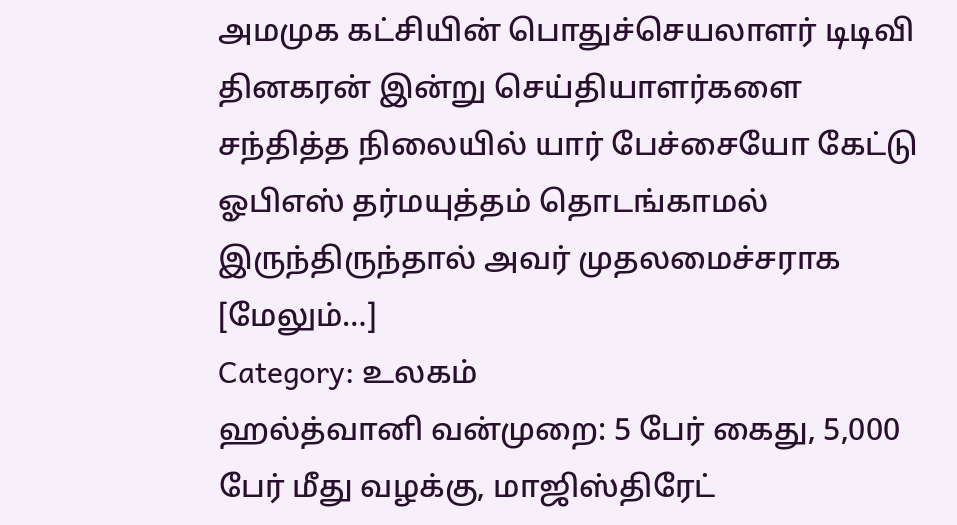அமமுக கட்சியின் பொதுச்செயலாளர் டிடிவி தினகரன் இன்று செய்தியாளர்களை சந்தித்த நிலையில் யார் பேச்சையோ கேட்டு ஓபிஎஸ் தர்மயுத்தம் தொடங்காமல் இருந்திருந்தால் அவர் முதலமைச்சராக [மேலும்…]
Category: உலகம்
ஹல்த்வானி வன்முறை: 5 பேர் கைது, 5,000 பேர் மீது வழக்கு, மாஜிஸ்திரேட்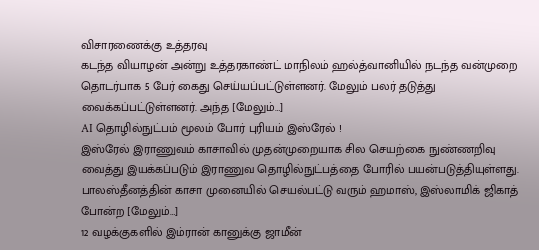விசாரணைக்கு உத்தரவு
கடந்த வியாழன் அன்று உத்தரகாண்ட் மாநிலம் ஹல்த்வானியில் நடந்த வன்முறை தொடர்பாக 5 பேர் கைது செய்யப்பட்டுள்ளனர். மேலும் பலர் தடுத்து வைக்கப்பட்டுள்ளனர். அந்த [மேலும்…]
AI தொழில்நுட்பம் மூலம் போர் புரியம் இஸ்ரேல் !
இஸ்ரேல் இராணுவம் காசாவில் முதன்முறையாக சில செயற்கை நுண்ணறிவு வைத்து இயக்கப்படும் இராணுவ தொழில்நுட்பத்தை போரில் பயன்படுத்தியுள்ளது. பாலஸ்தீனத்தின் காசா முனையில் செயல்பட்டு வரும் ஹமாஸ், இஸ்லாமிக் ஜிகாத் போன்ற [மேலும்…]
12 வழக்குகளில் இம்ரான் கானுக்கு ஜாமீன்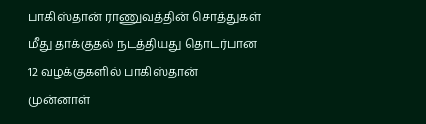பாகிஸ்தான் ராணுவத்தின் சொத்துகள் மீது தாக்குதல் நடத்தியது தொடர்பான 12 வழக்குகளில் பாகிஸ்தான் முன்னாள்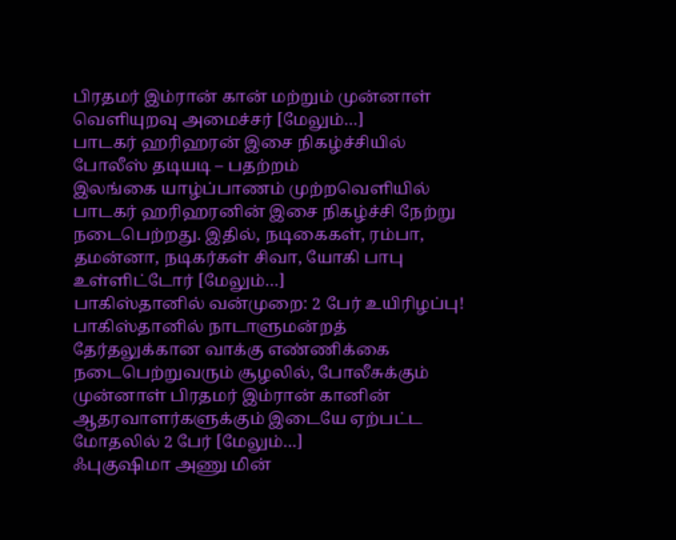பிரதமர் இம்ரான் கான் மற்றும் முன்னாள் வெளியுறவு அமைச்சர் [மேலும்…]
பாடகர் ஹரிஹரன் இசை நிகழ்ச்சியில் போலீஸ் தடியடி – பதற்றம்
இலங்கை யாழ்ப்பாணம் முற்றவெளியில் பாடகர் ஹரிஹரனின் இசை நிகழ்ச்சி நேற்று நடைபெற்றது. இதில், நடிகைகள், ரம்பா, தமன்னா, நடிகர்கள் சிவா, யோகி பாபு உள்ளிட்டோர் [மேலும்…]
பாகிஸ்தானில் வன்முறை: 2 பேர் உயிரிழப்பு!
பாகிஸ்தானில் நாடாளுமன்றத் தேர்தலுக்கான வாக்கு எண்ணிக்கை நடைபெற்றுவரும் சூழலில், போலீசுக்கும் முன்னாள் பிரதமர் இம்ரான் கானின் ஆதரவாளர்களுக்கும் இடையே ஏற்பட்ட மோதலில் 2 பேர் [மேலும்…]
ஃபுகுஷிமா அணு மின்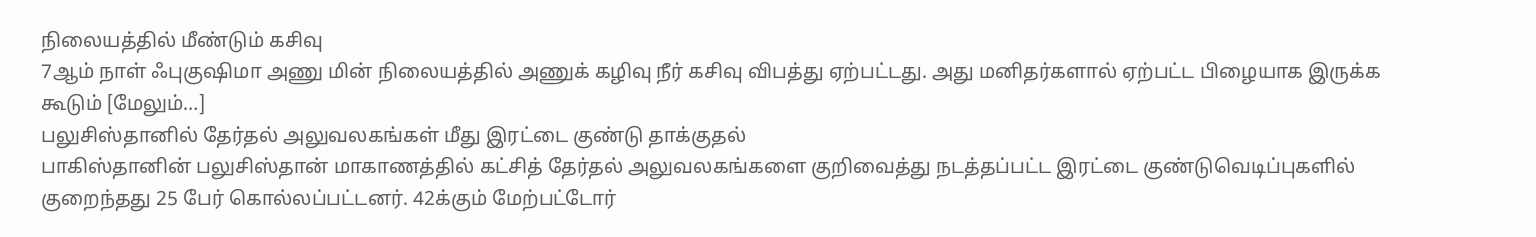நிலையத்தில் மீண்டும் கசிவு
7ஆம் நாள் ஃபுகுஷிமா அணு மின் நிலையத்தில் அணுக் கழிவு நீர் கசிவு விபத்து ஏற்பட்டது. அது மனிதர்களால் ஏற்பட்ட பிழையாக இருக்க கூடும் [மேலும்…]
பலுசிஸ்தானில் தேர்தல் அலுவலகங்கள் மீது இரட்டை குண்டு தாக்குதல்
பாகிஸ்தானின் பலுசிஸ்தான் மாகாணத்தில் கட்சித் தேர்தல் அலுவலகங்களை குறிவைத்து நடத்தப்பட்ட இரட்டை குண்டுவெடிப்புகளில் குறைந்தது 25 பேர் கொல்லப்பட்டனர். 42க்கும் மேற்பட்டோர்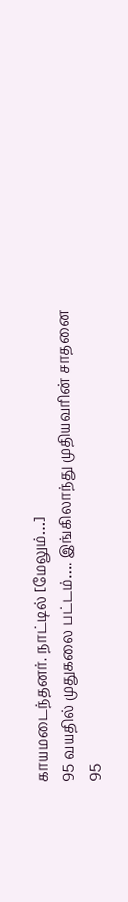காயமடைந்தனர். நாட்டில் [மேலும்…]
95 வயதில் முதுகலை பட்டம்…. இங்கிலாந்து முதியவரின் சாதனை
95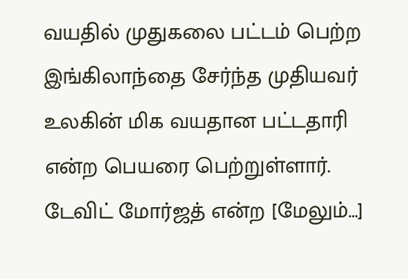வயதில் முதுகலை பட்டம் பெற்ற இங்கிலாந்தை சேர்ந்த முதியவர் உலகின் மிக வயதான பட்டதாரி என்ற பெயரை பெற்றுள்ளார். டேவிட் மோர்ஜத் என்ற [மேலும்…]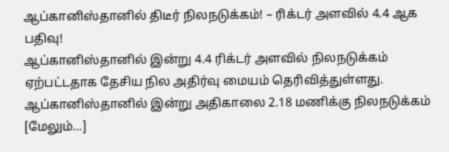ஆப்கானிஸ்தானில் திடீர் நிலநடுக்கம்! – ரிக்டர் அளவில் 4.4 ஆக பதிவு!
ஆப்கானிஸ்தானில் இன்று 4.4 ரிக்டர் அளவில் நிலநடுக்கம் ஏற்பட்டதாக தேசிய நில அதிர்வு மையம் தெரிவித்துள்ளது. ஆப்கானிஸ்தானில் இன்று அதிகாலை 2.18 மணிக்கு நிலநடுக்கம் [மேலும்…]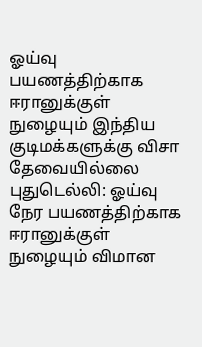ஓய்வு பயணத்திற்காக ஈரானுக்குள் நுழையும் இந்திய குடிமக்களுக்கு விசா தேவையில்லை
புதுடெல்லி: ஓய்வு நேர பயணத்திற்காக ஈரானுக்குள் நுழையும் விமான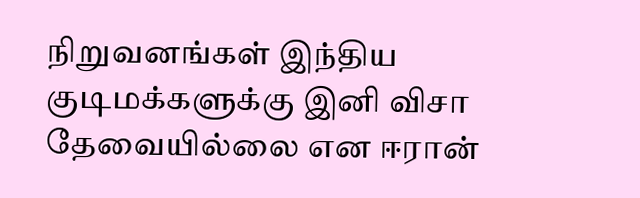நிறுவனங்கள் இந்திய குடிமக்களுக்கு இனி விசா தேவையில்லை என ஈரான்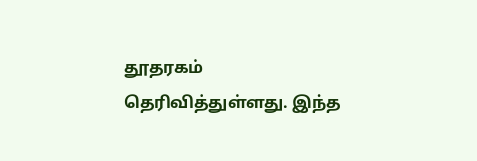தூதரகம் தெரிவித்துள்ளது. இந்த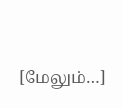[மேலும்…]